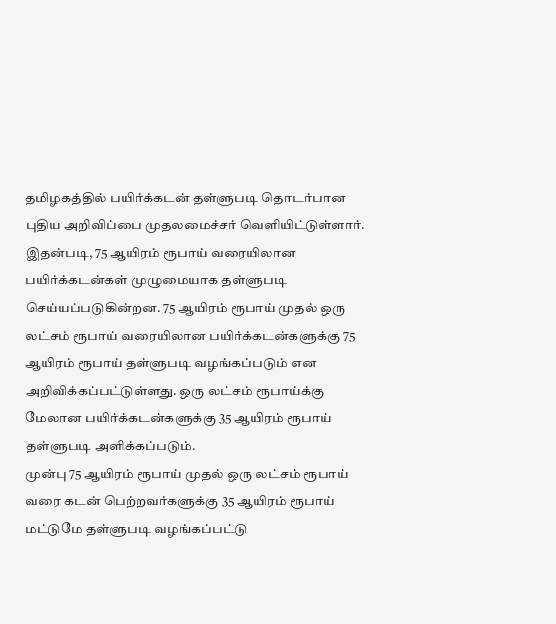தமிழகத்தில் பயிர்க்கடன் தள்ளுபடி தொடர்பான புதிய அறிவிப்பை முதலமைச்சர் வெளியிட்டுள்ளார். இதன்படி, 75 ஆயிரம் ரூபாய் வரையிலான பயிர்க்கடன்கள் முழுமையாக தள்ளுபடி செய்யப்படுகின்றன. 75 ஆயிரம் ரூபாய் முதல் ஒரு லட்சம் ரூபாய் வரையிலான பயிர்க்கடன்களுக்கு 75 ஆயிரம் ரூபாய் தள்ளுபடி வழங்கப்படும் என அறிவிக்கப்பட்டுள்ளது. ஒரு லட்சம் ரூபாய்க்கு மேலான பயிர்க்கடன்களுக்கு 35 ஆயிரம் ரூபாய் தள்ளுபடி அளிக்கப்படும்.
முன்பு 75 ஆயிரம் ரூபாய் முதல் ஒரு லட்சம் ரூபாய் வரை கடன் பெற்றவர்களுக்கு 35 ஆயிரம் ரூபாய் மட்டுமே தள்ளுபடி வழங்கப்பட்டு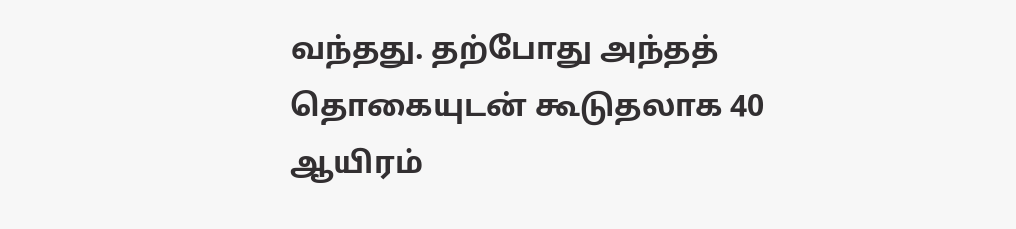வந்தது. தற்போது அந்தத் தொகையுடன் கூடுதலாக 40 ஆயிரம்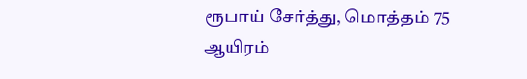ரூபாய் சேர்த்து, மொத்தம் 75 ஆயிரம்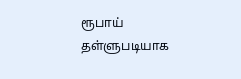ரூபாய் தள்ளுபடியாக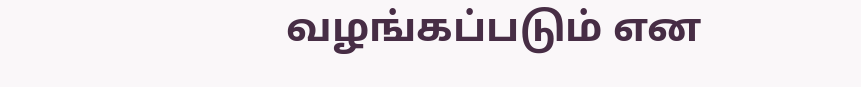வழங்கப்படும் என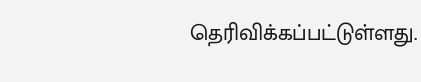தெரிவிக்கப்பட்டுள்ளது.